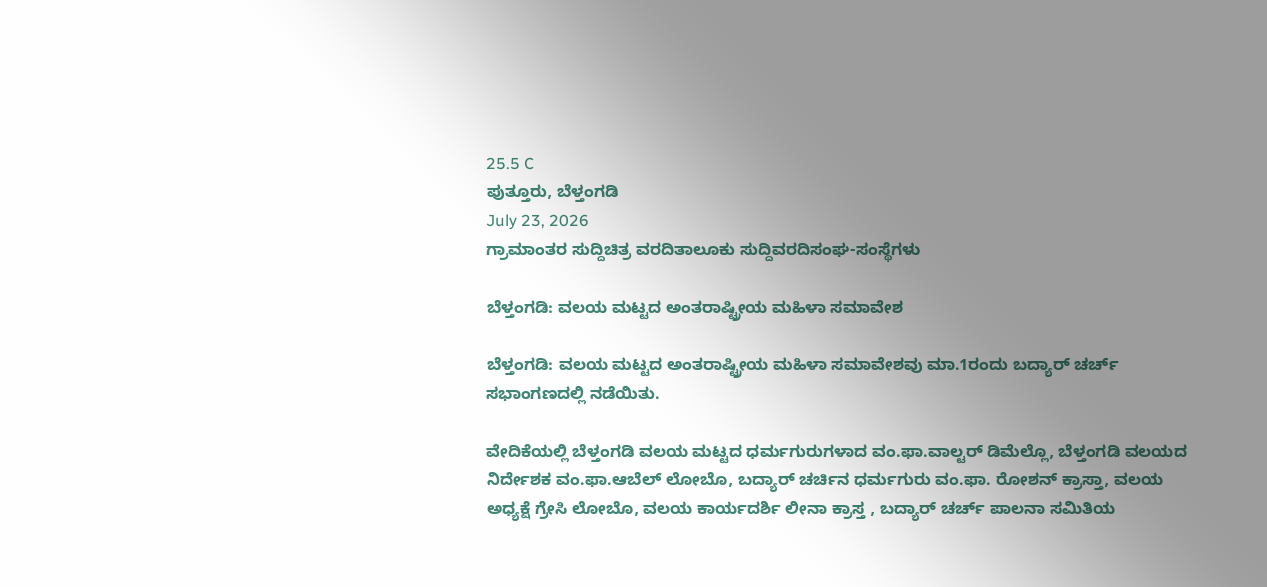25.5 C
ಪುತ್ತೂರು, ಬೆಳ್ತಂಗಡಿ
July 23, 2026
ಗ್ರಾಮಾಂತರ ಸುದ್ದಿಚಿತ್ರ ವರದಿತಾಲೂಕು ಸುದ್ದಿವರದಿಸಂಘ-ಸಂಸ್ಥೆಗಳು

ಬೆಳ್ತಂಗಡಿ: ವಲಯ ಮಟ್ಟದ ಅಂತರಾಷ್ಟ್ರೀಯ ಮಹಿಳಾ ಸಮಾವೇಶ

ಬೆಳ್ತಂಗಡಿ: ವಲಯ ಮಟ್ಟದ ಅಂತರಾಷ್ಟ್ರೀಯ ಮಹಿಳಾ ಸಮಾವೇಶವು ಮಾ.1ರಂದು ಬದ್ಯಾರ್ ಚರ್ಚ್ ಸಭಾಂಗಣದಲ್ಲಿ ನಡೆಯಿತು.

ವೇದಿಕೆಯಲ್ಲಿ ಬೆಳ್ತಂಗಡಿ ವಲಯ ಮಟ್ಟದ ಧರ್ಮಗುರುಗಳಾದ ವಂ.ಫಾ.ವಾಲ್ಟರ್ ಡಿಮೆಲ್ಲೊ, ಬೆಳ್ತಂಗಡಿ ವಲಯದ ನಿರ್ದೇಶಕ ವಂ.ಫಾ.ಆಬೆಲ್ ಲೋಬೊ, ಬದ್ಯಾರ್ ಚರ್ಚಿನ ಧರ್ಮಗುರು ವಂ.ಫಾ. ರೋಶನ್ ಕ್ರಾಸ್ತಾ, ವಲಯ ಅಧ್ಯಕ್ಷೆ ಗ್ರೇಸಿ ಲೋಬೊ, ವಲಯ ಕಾರ್ಯದರ್ಶಿ ಲೀನಾ ಕ್ರಾಸ್ತ , ಬದ್ಯಾರ್ ಚರ್ಚ್ ಪಾಲನಾ ಸಮಿತಿಯ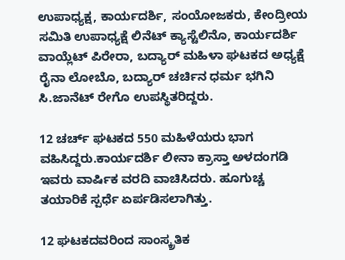ಉಪಾಧ್ಯಕ್ಷ, ಕಾರ್ಯದರ್ಶಿ, ಸಂಯೋಜಕರು, ಕೇಂದ್ರೀಯ ಸಮಿತಿ ಉಪಾಧ್ಯಕ್ಷೆ ಲಿನೆಟ್ ಕ್ಯಾಸ್ಟೆಲಿನೊ, ಕಾರ್ಯದರ್ಶಿ ವಾಯ್ಲೆಟ್ ಪಿರೇರಾ, ಬದ್ಯಾರ್ ಮಹಿಳಾ ಘಟಕದ ಅಧ್ಯಕ್ಷೆ ರೈನಾ ಲೋಬೊ, ಬದ್ಯಾರ್ ಚರ್ಚಿನ ಧರ್ಮ ಭಗಿನಿ ಸಿ.ಜಾನೆಟ್ ರೇಗೊ ಉಪಸ್ಥಿತರಿದ್ದರು.

12 ಚರ್ಚ್ ಘಟಕದ 550 ಮಹಿಳೆಯರು ಭಾಗ ವಹಿಸಿದ್ದರು.ಕಾರ್ಯದರ್ಶಿ ಲೀನಾ ಕ್ರಾಸ್ತಾ ಅಳದಂಗಡಿ ಇವರು ವಾರ್ಷಿಕ ವರದಿ ವಾಚಿಸಿದರು. ಹೂಗುಚ್ಚ ತಯಾರಿಕೆ ಸ್ಪರ್ಧೆ ಏರ್ಪಡಿಸಲಾಗಿತ್ತು.

12 ಘಟಕದವರಿಂದ ಸಾಂಸ್ಕ್ರತಿಕ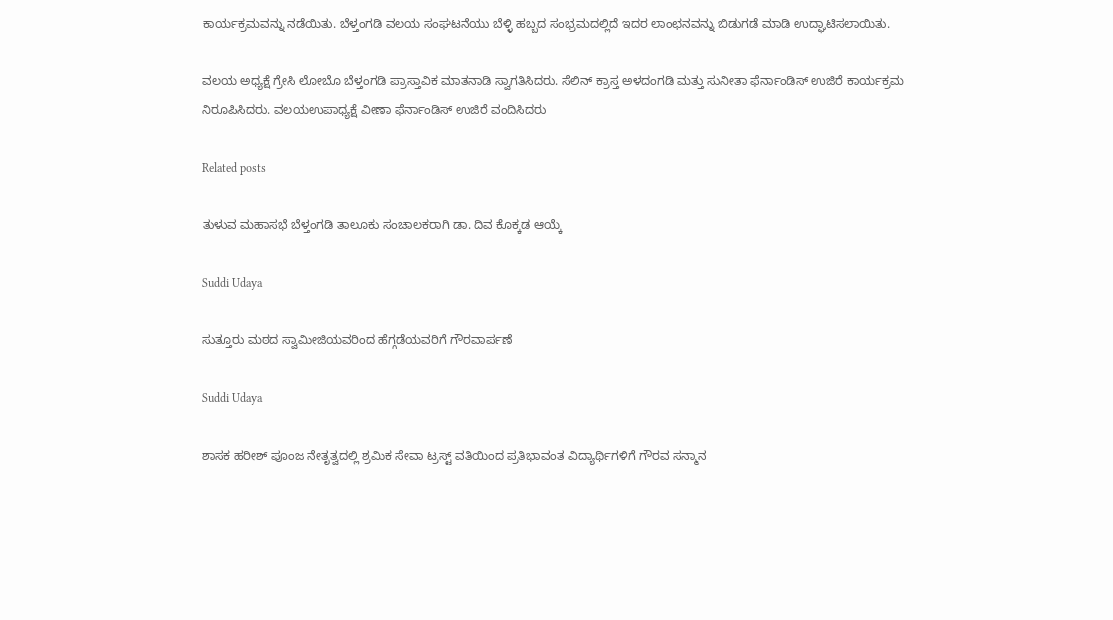ಕಾರ್ಯಕ್ರಮವನ್ನು ನಡೆಯಿತು. ಬೆಳ್ತಂಗಡಿ ವಲಯ ಸಂಘಟನೆಯು ಬೆಳ್ಳಿ ಹಬ್ಬದ ಸಂಭ್ರಮದಲ್ಲಿದೆ ಇದರ ಲಾಂಛನವನ್ನು ಬಿಡುಗಡೆ ಮಾಡಿ ಉದ್ಘಾಟಿಸಲಾಯಿತು.

ವಲಯ ಅಧ್ಯಕ್ಷೆ ಗ್ರೇಸಿ ಲೋಬೊ ಬೆಳ್ತಂಗಡಿ ಪ್ರಾಸ್ತಾವಿಕ ಮಾತನಾಡಿ ಸ್ವಾಗತಿಸಿದರು. ಸೆಲಿನ್ ಕ್ರಾಸ್ತ ಅಳದಂಗಡಿ ಮತ್ತು ಸುನೀತಾ ಫೆರ್ನಾಂಡಿಸ್ ಉಜಿರೆ ಕಾರ್ಯಕ್ರಮ ನಿರೂಪಿಸಿದರು. ವಲಯಉಪಾಧ್ಯಕ್ಷೆ ವೀಣಾ ಫೆರ್ನಾಂಡಿಸ್ ಉಜಿರೆ ವಂದಿಸಿದರು

Related posts

ತುಳುವ ಮಹಾಸಭೆ ಬೆಳ್ತಂಗಡಿ ತಾಲೂಕು ಸಂಚಾಲಕರಾಗಿ ಡಾ. ದಿವ ಕೊಕ್ಕಡ ಆಯ್ಕೆ

Suddi Udaya

ಸುತ್ತೂರು ಮಠದ ಸ್ವಾಮೀಜಿಯವರಿಂದ ಹೆಗ್ಗಡೆಯವರಿಗೆ ಗೌರವಾರ್ಪಣೆ

Suddi Udaya

ಶಾಸಕ ಹರೀಶ್ ಪೂಂಜ ನೇತೃತ್ವದಲ್ಲಿ ಶ್ರಮಿಕ ಸೇವಾ ಟ್ರಸ್ಟ್ ವತಿಯಿಂದ ಪ್ರತಿಭಾವಂತ ವಿದ್ಯಾರ್ಥಿಗಳಿಗೆ ಗೌರವ ಸನ್ಮಾನ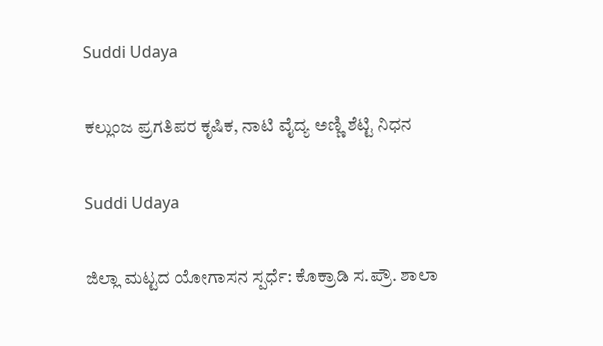Suddi Udaya

ಕಲ್ಲುಂಜ ಪ್ರಗತಿಪರ ಕೃಷಿಕ, ನಾಟಿ ವೈದ್ಯ ಅಣ್ಣಿ ಶೆಟ್ಟಿ ನಿಧನ

Suddi Udaya

ಜಿಲ್ಲಾ ಮಟ್ಟದ ಯೋಗಾಸನ ಸ್ಪರ್ಧೆ: ಕೊಕ್ರಾಡಿ ಸ.ಪ್ರೌ. ಶಾಲಾ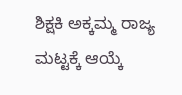ಶಿಕ್ಷಕಿ ಅಕ್ಕಮ್ಮ ರಾಜ್ಯ ಮಟ್ಟಕ್ಕೆ ಆಯ್ಕೆ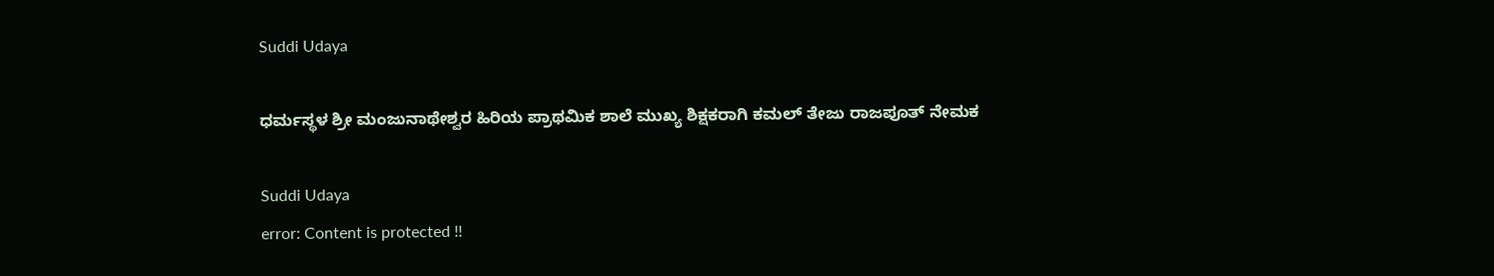Suddi Udaya

ಧರ್ಮಸ್ಥಳ ಶ್ರೀ ಮಂಜುನಾಥೇಶ್ವರ ಹಿರಿಯ ಪ್ರಾಥಮಿಕ ಶಾಲೆ ಮುಖ್ಯ ಶಿಕ್ಷಕರಾಗಿ ಕಮಲ್ ತೇಜು ರಾಜಪೂತ್ ನೇಮಕ

Suddi Udaya
error: Content is protected !!